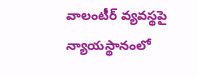వాలంటీర్ వ్యవస్థపై న్యాయస్థానంలో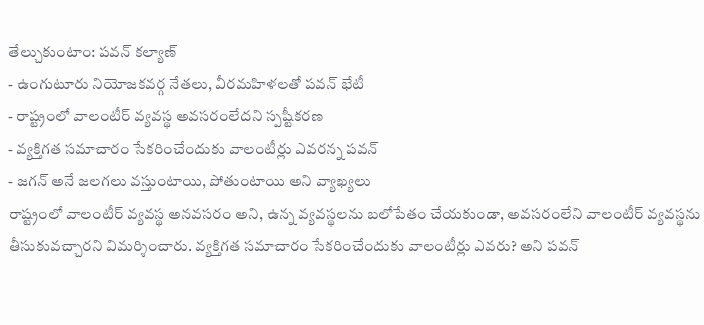తేల్చుకుంటాం: పవన్ కల్యాణ్
- ఉంగుటూరు నియోజకవర్గ నేతలు, వీరమహిళలతో పవన్ భేటీ
- రాష్ట్రంలో వాలంటీర్ వ్యవస్థ అవసరంలేదని స్పష్టీకరణ
- వ్యక్తిగత సమాచారం సేకరించేందుకు వాలంటీర్లు ఎవరన్న పవన్
- జగన్ అనే జలగలు వస్తుంటాయి, పోతుంటాయి అని వ్యాఖ్యలు
రాష్ట్రంలో వాలంటీర్ వ్యవస్థ అనవసరం అని, ఉన్న వ్యవస్థలను బలోపేతం చేయకుండా, అవసరంలేని వాలంటీర్ వ్యవస్థను తీసుకువచ్చారని విమర్శించారు. వ్యక్తిగత సమాచారం సేకరించేందుకు వాలంటీర్లు ఎవరు? అని పవన్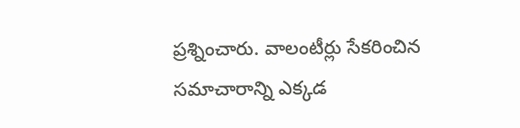ప్రశ్నించారు. వాలంటీర్లు సేకరించిన సమాచారాన్ని ఎక్కడ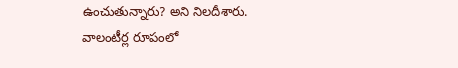ఉంచుతున్నారు? అని నిలదీశారు.
వాలంటీర్ల రూపంలో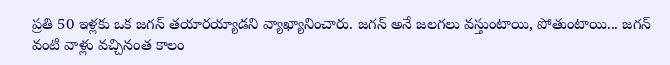ప్రతి 50 ఇళ్లకు ఒక జగన్ తయారయ్యాడని వ్యాఖ్యానించారు. జగన్ అనే జలగలు వస్తుంటాయి, పోతుంటాయి... జగన్ వంటి వాళ్లు వచ్చినంత కాలం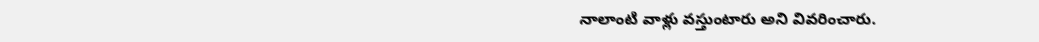నాలాంటి వాళ్లు వస్తుంటారు అని వివరించారు.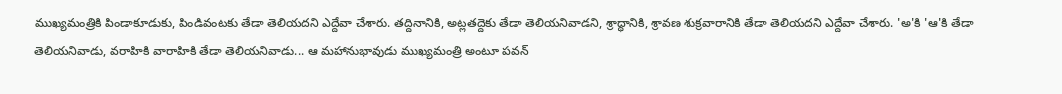ముఖ్యమంత్రికి పిండాకూడుకు, పిండివంటకు తేడా తెలియదని ఎద్దేవా చేశారు. తద్దినానికి, అట్లతద్దెకు తేడా తెలియనివాడని, శ్రాద్ధానికి, శ్రావణ శుక్రవారానికి తేడా తెలియదని ఎద్దేవా చేశారు. 'అ'కి 'ఆ'కి తేడా తెలియనివాడు, వరాహికి వారాహికి తేడా తెలియనివాడు... ఆ మహానుభావుడు ముఖ్యమంత్రి అంటూ పవన్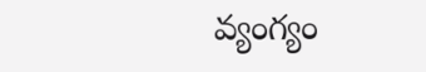వ్యంగ్యం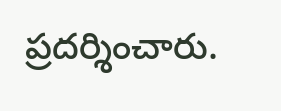ప్రదర్శించారు.